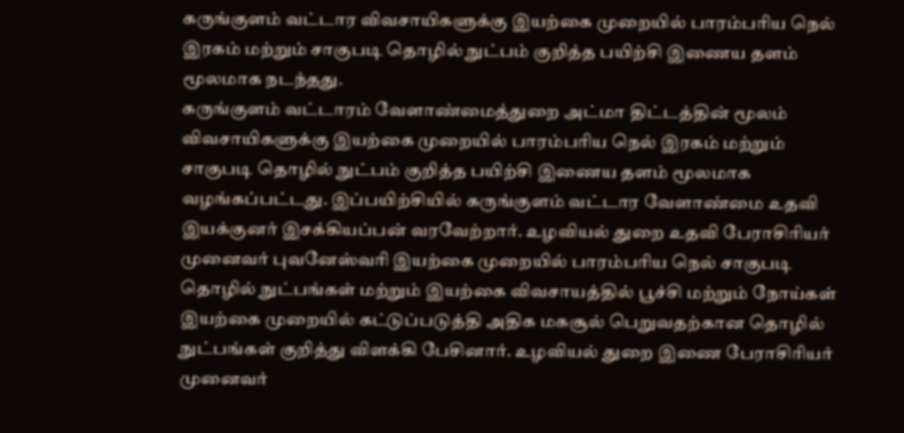கருங்குளம் வட்டார விவசாயிகளுக்கு இயற்கை முறையில் பாரம்பரிய நெல் இரகம் மற்றும் சாகுபடி தொழில் நுட்பம் குறித்த பயிற்சி இணைய தளம் மூலமாக நடந்தது.
கருங்குளம் வட்டாரம் வேளாண்மைத்துறை அட்மா திட்டத்தின் மூலம் விவசாயிகளுக்கு இயற்கை முறையில் பாரம்பரிய நெல் இரகம் மற்றும் சாகுபடி தொழில் நுட்பம் குறித்த பயிற்சி இணைய தளம் மூலமாக வழங்கப்பட்டது. இப்பயிற்சியில் கருங்குளம் வட்டார வேளாண்மை உதவி இயக்குனர் இசக்கியப்பன் வரவேற்றார். உழவியல் துறை உதவி பேராசிரியர் முனைவர் புவனேஸ்வரி இயற்கை முறையில் பாரம்பரிய நெல் சாகுபடி தொழில் நுட்பங்கள் மற்றும் இயற்கை விவசாயத்தில் பூச்சி மற்றும் நோய்கள் இயற்கை முறையில் கட்டுப்படுத்தி அதிக மகசூல் பெறுவதற்கான தொழில் நுட்பங்கள் குறித்து விளக்கி பேசினார். உழவியல் துறை இணை பேராசிரியர் முனைவர்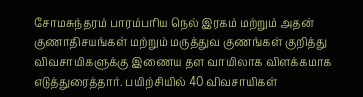சோமசுந்தரம் பாரம்பரிய நெல் இரகம் மற்றும் அதன் குணாதிசயங்கள் மற்றும் மருத்துவ குணங்கள் குறித்து விவசாயிகளுக்கு இணைய தள வாயிலாக விளக்கமாக எடுத்துரைத்தார். பயிற்சியில் 40 விவசாயிகள்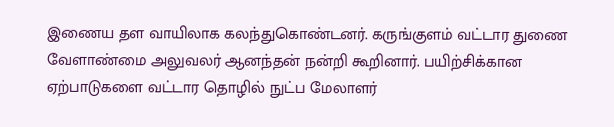இணைய தள வாயிலாக கலந்துகொண்டனர். கருங்குளம் வட்டார துணை வேளாண்மை அலுவலர் ஆனந்தன் நன்றி கூறினார். பயிற்சிக்கான ஏற்பாடுகளை வட்டார தொழில் நுட்ப மேலாளர்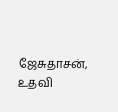ஜேசுதாசன், உதவி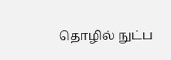தொழில் நுட்ப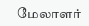மேலாளர்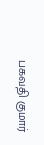பகவதி குமார்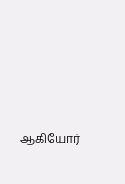ஆகியோர்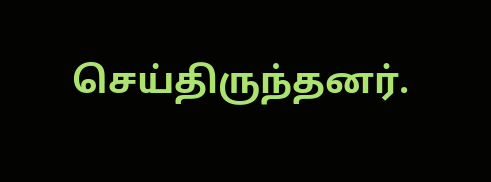செய்திருந்தனர்.